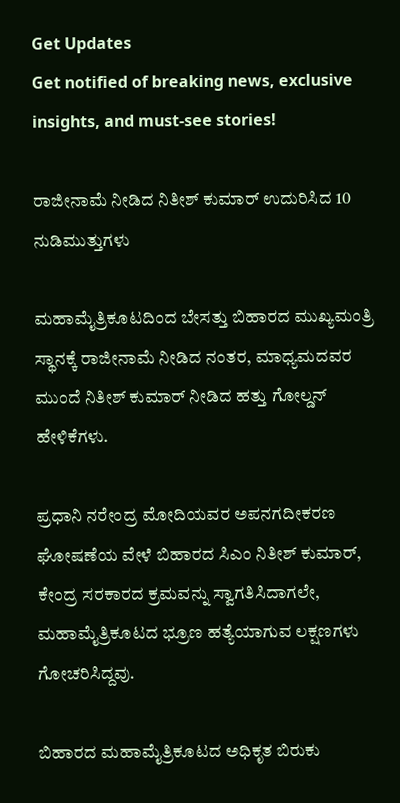Get Updates
Get notified of breaking news, exclusive insights, and must-see stories!

ರಾಜೀನಾಮೆ ನೀಡಿದ ನಿತೀಶ್ ಕುಮಾರ್ ಉದುರಿಸಿದ 10 ನುಡಿಮುತ್ತುಗಳು

ಮಹಾಮೈತ್ರಿಕೂಟದಿಂದ ಬೇಸತ್ತು ಬಿಹಾರದ ಮುಖ್ಯಮಂತ್ರಿ ಸ್ಥಾನಕ್ಕೆ ರಾಜೀನಾಮೆ ನೀಡಿದ ನಂತರ, ಮಾಧ್ಯಮದವರ ಮುಂದೆ ನಿತೀಶ್ ಕುಮಾರ್ ನೀಡಿದ ಹತ್ತು ಗೋಲ್ಡನ್ ಹೇಳಿಕೆಗಳು.

ಪ್ರಧಾನಿ ನರೇಂದ್ರ ಮೋದಿಯವರ ಅಪನಗದೀಕರಣ ಘೋಷಣೆಯ ವೇಳೆ ಬಿಹಾರದ ಸಿಎಂ ನಿತೀಶ್ ಕುಮಾರ್, ಕೇಂದ್ರ ಸರಕಾರದ ಕ್ರಮವನ್ನು ಸ್ವಾಗತಿಸಿದಾಗಲೇ, ಮಹಾಮೈತ್ರಿಕೂಟದ ಭ್ರೂಣ ಹತ್ಯೆಯಾಗುವ ಲಕ್ಷಣಗಳು ಗೋಚರಿಸಿದ್ದವು.

ಬಿಹಾರದ ಮಹಾಮೈತ್ರಿಕೂಟದ ಅಧಿಕೃತ ಬಿರುಕು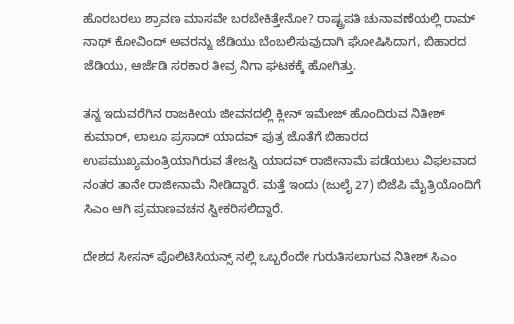ಹೊರಬರಲು ಶ್ರಾವಣ ಮಾಸವೇ ಬರಬೇಕಿತ್ತೇನೋ? ರಾಷ್ಟ್ರಪತಿ ಚುನಾವಣೆಯಲ್ಲಿ ರಾಮ್ ನಾಥ್ ಕೋವಿಂದ್ ಅವರನ್ನು ಜೆಡಿಯು ಬೆಂಬಲಿಸುವುದಾಗಿ ಘೋಷಿಸಿದಾಗ, ಬಿಹಾರದ ಜೆಡಿಯು, ಆರ್ಜೆಡಿ ಸರಕಾರ ತೀವ್ರ ನಿಗಾ ಘಟಕಕ್ಕೆ ಹೋಗಿತ್ತು.

ತನ್ನ ಇದುವರೆಗಿನ ರಾಜಕೀಯ ಜೀವನದಲ್ಲಿ ಕ್ಲೀನ್ ಇಮೇಜ್ ಹೊಂದಿರುವ ನಿತೀಶ್ ಕುಮಾರ್, ಲಾಲೂ ಪ್ರಸಾದ್ ಯಾದವ್ ಪುತ್ರ ಜೊತೆಗೆ ಬಿಹಾರದ ಉಪಮುಖ್ಯಮಂತ್ರಿಯಾಗಿರುವ ತೇಜಸ್ವಿ ಯಾದವ್ ರಾಜೀನಾಮೆ ಪಡೆಯಲು ವಿಫಲವಾದ ನಂತರ ತಾನೇ ರಾಜೀನಾಮೆ ನೀಡಿದ್ದಾರೆ. ಮತ್ತೆ ಇಂದು (ಜುಲೈ 27) ಬಿಜೆಪಿ ಮೈತ್ರಿಯೊಂದಿಗೆ ಸಿಎಂ ಆಗಿ ಪ್ರಮಾಣವಚನ ಸ್ವೀಕರಿಸಲಿದ್ದಾರೆ.

ದೇಶದ ಸೀಸನ್ ಪೊಲಿಟಿಸಿಯನ್ಸ್ ನಲ್ಲಿ ಒಬ್ಬರೆಂದೇ ಗುರುತಿಸಲಾಗುವ ನಿತೀಶ್ ಸಿಎಂ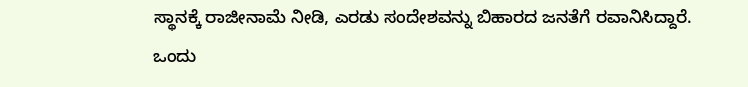ಸ್ಥಾನಕ್ಕೆ ರಾಜೀನಾಮೆ ನೀಡಿ, ಎರಡು ಸಂದೇಶವನ್ನು ಬಿಹಾರದ ಜನತೆಗೆ ರವಾನಿಸಿದ್ದಾರೆ. ಒಂದು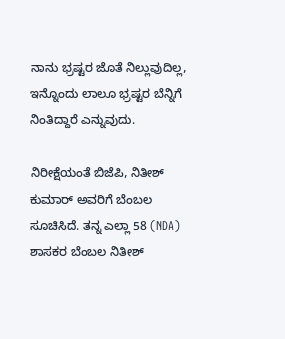ನಾನು ಭ್ರಷ್ಟರ ಜೊತೆ ನಿಲ್ಲುವುದಿಲ್ಲ, ಇನ್ನೊಂದು ಲಾಲೂ ಭ್ರಷ್ಟರ ಬೆನ್ನಿಗೆ ನಿಂತಿದ್ದಾರೆ ಎನ್ನುವುದು.

ನಿರೀಕ್ಷೆಯಂತೆ ಬಿಜೆಪಿ, ನಿತೀಶ್ ಕುಮಾರ್ ಅವರಿಗೆ ಬೆಂಬಲ ಸೂಚಿಸಿದೆ. ತನ್ನ ಎಲ್ಲಾ 58 (NDA) ಶಾಸಕರ ಬೆಂಬಲ ನಿತೀಶ್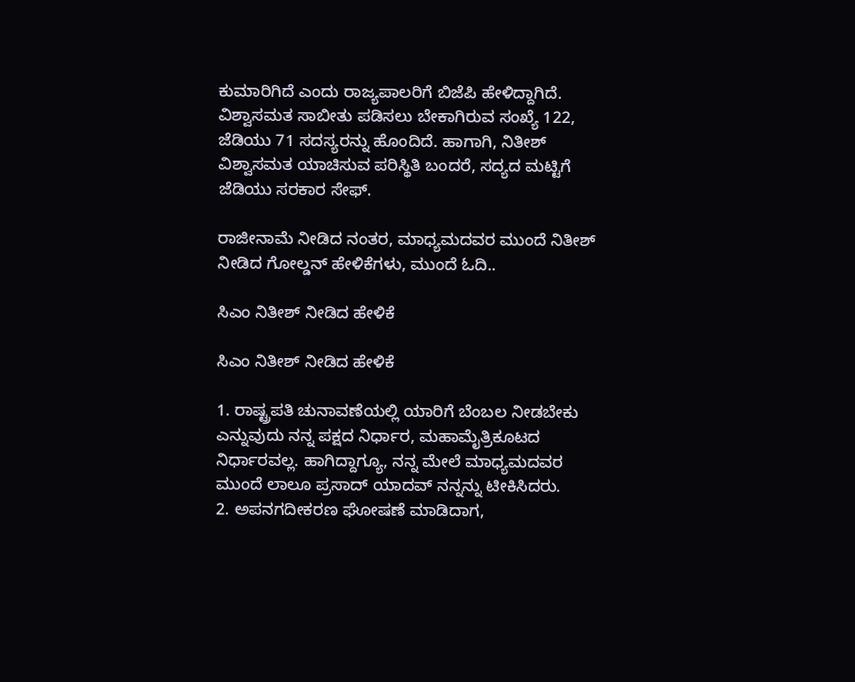ಕುಮಾರಿಗಿದೆ ಎಂದು ರಾಜ್ಯಪಾಲರಿಗೆ ಬಿಜೆಪಿ ಹೇಳಿದ್ದಾಗಿದೆ. ವಿಶ್ವಾಸಮತ ಸಾಬೀತು ಪಡಿಸಲು ಬೇಕಾಗಿರುವ ಸಂಖ್ಯೆ 122, ಜೆಡಿಯು 71 ಸದಸ್ಯರನ್ನು ಹೊಂದಿದೆ. ಹಾಗಾಗಿ, ನಿತೀಶ್ ವಿಶ್ವಾಸಮತ ಯಾಚಿಸುವ ಪರಿಸ್ಥಿತಿ ಬಂದರೆ, ಸದ್ಯದ ಮಟ್ಟಿಗೆ ಜೆಡಿಯು ಸರಕಾರ ಸೇಫ್.

ರಾಜೀನಾಮೆ ನೀಡಿದ ನಂತರ, ಮಾಧ್ಯಮದವರ ಮುಂದೆ ನಿತೀಶ್ ನೀಡಿದ ಗೋಲ್ಡನ್ ಹೇಳಿಕೆಗಳು, ಮುಂದೆ ಓದಿ..

ಸಿಎಂ ನಿತೀಶ್ ನೀಡಿದ ಹೇಳಿಕೆ

ಸಿಎಂ ನಿತೀಶ್ ನೀಡಿದ ಹೇಳಿಕೆ

1. ರಾಷ್ಟ್ರಪತಿ ಚುನಾವಣೆಯಲ್ಲಿ ಯಾರಿಗೆ ಬೆಂಬಲ ನೀಡಬೇಕು ಎನ್ನುವುದು ನನ್ನ ಪಕ್ಷದ ನಿರ್ಧಾರ, ಮಹಾಮೈತ್ರಿಕೂಟದ ನಿರ್ಧಾರವಲ್ಲ. ಹಾಗಿದ್ದಾಗ್ಯೂ, ನನ್ನ ಮೇಲೆ ಮಾಧ್ಯಮದವರ ಮುಂದೆ ಲಾಲೂ ಪ್ರಸಾದ್ ಯಾದವ್ ನನ್ನನ್ನು ಟೀಕಿಸಿದರು.
2. ಅಪನಗದೀಕರಣ ಘೋಷಣೆ ಮಾಡಿದಾಗ,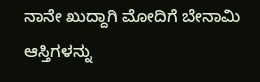ನಾನೇ ಖುದ್ದಾಗಿ ಮೋದಿಗೆ ಬೇನಾಮಿ ಆಸ್ತಿಗಳನ್ನು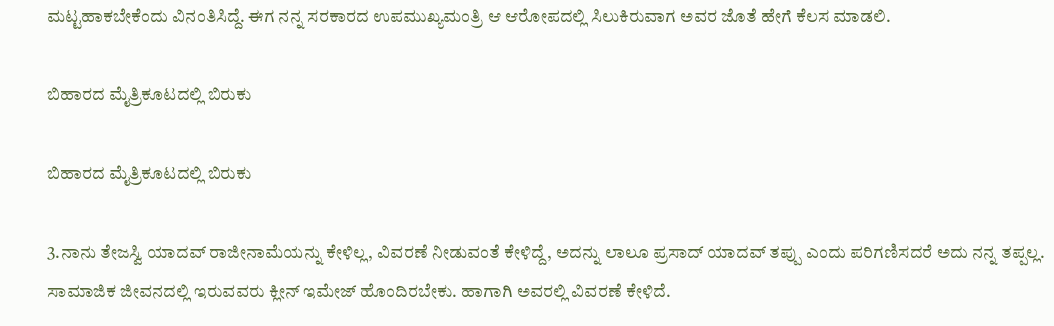ಮಟ್ಟಹಾಕಬೇಕೆಂದು ವಿನಂತಿಸಿದ್ದೆ. ಈಗ ನನ್ನ ಸರಕಾರದ ಉಪಮುಖ್ಯಮಂತ್ರಿ ಆ ಆರೋಪದಲ್ಲಿ ಸಿಲುಕಿರುವಾಗ ಅವರ ಜೊತೆ ಹೇಗೆ ಕೆಲಸ ಮಾಡಲಿ.

ಬಿಹಾರದ ಮೈತ್ರಿಕೂಟದಲ್ಲಿ ಬಿರುಕು

ಬಿಹಾರದ ಮೈತ್ರಿಕೂಟದಲ್ಲಿ ಬಿರುಕು

3.ನಾನು ತೇಜಸ್ವಿ ಯಾದವ್ ರಾಜೀನಾಮೆಯನ್ನು ಕೇಳಿಲ್ಲ, ವಿವರಣೆ ನೀಡುವಂತೆ ಕೇಳಿದ್ದೆ, ಅದನ್ನು ಲಾಲೂ ಪ್ರಸಾದ್ ಯಾದವ್ ತಪ್ಪು ಎಂದು ಪರಿಗಣಿಸದರೆ ಅದು ನನ್ನ ತಪ್ಪಲ್ಲ. ಸಾಮಾಜಿಕ ಜೀವನದಲ್ಲಿ ಇರುವವರು ಕ್ಲೀನ್ ಇಮೇಜ್ ಹೊಂದಿರಬೇಕು. ಹಾಗಾಗಿ ಅವರಲ್ಲಿ ವಿವರಣೆ ಕೇಳಿದೆ.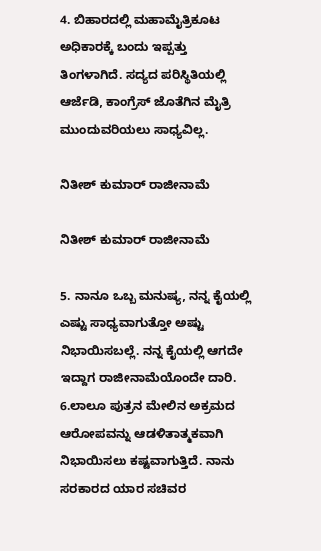4. ಬಿಹಾರದಲ್ಲಿ ಮಹಾಮೈತ್ರಿಕೂಟ ಅಧಿಕಾರಕ್ಕೆ ಬಂದು ಇಪ್ಪತ್ತು ತಿಂಗಳಾಗಿದೆ. ಸದ್ಯದ ಪರಿಸ್ಥಿತಿಯಲ್ಲಿ ಆರ್ಜೆಡಿ, ಕಾಂಗ್ರೆಸ್ ಜೊತೆಗಿನ ಮೈತ್ರಿ ಮುಂದುವರಿಯಲು ಸಾಧ್ಯವಿಲ್ಲ.

ನಿತೀಶ್ ಕುಮಾರ್ ರಾಜೀನಾಮೆ

ನಿತೀಶ್ ಕುಮಾರ್ ರಾಜೀನಾಮೆ

5. ನಾನೂ ಒಬ್ಬ ಮನುಷ್ಯ, ನನ್ನ ಕೈಯಲ್ಲಿ ಎಷ್ಟು ಸಾಧ್ಯವಾಗುತ್ತೋ ಅಷ್ಟು ನಿಭಾಯಿಸಬಲ್ಲೆ. ನನ್ನ ಕೈಯಲ್ಲಿ ಆಗದೇ ಇದ್ದಾಗ ರಾಜೀನಾಮೆಯೊಂದೇ ದಾರಿ.
6.ಲಾಲೂ ಪುತ್ರನ ಮೇಲಿನ ಅಕ್ರಮದ ಆರೋಪವನ್ನು ಆಡಳಿತಾತ್ಮಕವಾಗಿ ನಿಭಾಯಿಸಲು ಕಷ್ಟವಾಗುತ್ತಿದೆ. ನಾನು ಸರಕಾರದ ಯಾರ ಸಚಿವರ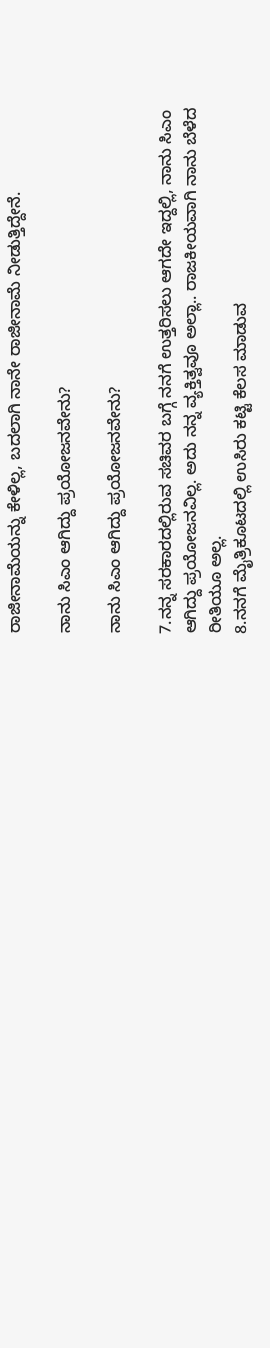ರಾಜೀನಾಮೆಯನ್ನು ಕೇಳಿಲ್ಲ, ಬದಲಾಗಿ ನಾನೇ ರಾಜೀನಾಮೆ ನೀಡುತ್ತಿದ್ದೇನೆ.

ನಾನು ಸಿಎಂ ಆಗಿದ್ದು ಪ್ರಯೋಜನವೇನು?

ನಾನು ಸಿಎಂ ಆಗಿದ್ದು ಪ್ರಯೋಜನವೇನು?

7.ನನ್ನ ಸರಕಾರದಲ್ಲಿರುವ ಸಚಿವರ ಬಗ್ಗೆ ನನಗೆ ಉತ್ತರಿಸಲು ಆಗದೇ ಇದ್ದಲ್ಲಿ, ನಾನು ಸಿಎಂ ಆಗಿದ್ದು ಪ್ರಯೋಜನವಿಲ್ಲ. ಅದು ನನ್ನ ವ್ಯಕ್ತಿತ್ವವೂ ಅಲ್ಲಾ.. ರಾಜಕೀಯವಾಗಿ ನಾನು ಬೆಳೆದ ರೀತಿಯೂ ಅಲ್ಲ.
8.ನನಗೆ ಮೈತ್ರಿಕೂಟದಲ್ಲಿ ಉಸಿರು ಕಟ್ಟಿ ಕೆಲಸ ಮಾಡುವ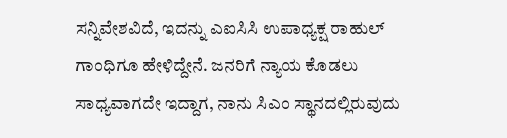ಸನ್ನಿವೇಶವಿದೆ, ಇದನ್ನು ಎಐಸಿಸಿ ಉಪಾಧ್ಯಕ್ಷ ರಾಹುಲ್ ಗಾಂಧಿಗೂ ಹೇಳಿದ್ದೇನೆ. ಜನರಿಗೆ ನ್ಯಾಯ ಕೊಡಲು ಸಾಧ್ಯವಾಗದೇ ಇದ್ದಾಗ, ನಾನು ಸಿಎಂ ಸ್ಥಾನದಲ್ಲಿರುವುದು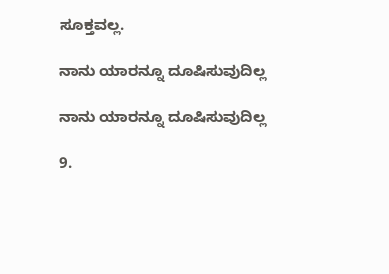ಸೂಕ್ತವಲ್ಲ.

ನಾನು ಯಾರನ್ನೂ ದೂಷಿಸುವುದಿಲ್ಲ

ನಾನು ಯಾರನ್ನೂ ದೂಷಿಸುವುದಿಲ್ಲ

9.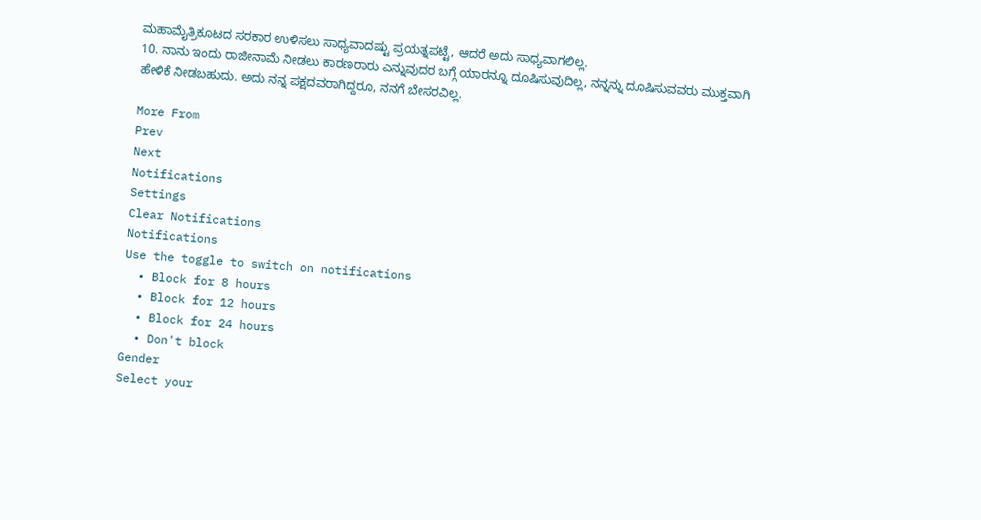ಮಹಾಮೈತ್ರಿಕೂಟದ ಸರಕಾರ ಉಳಿಸಲು ಸಾಧ್ಯವಾದಷ್ಟು ಪ್ರಯತ್ನಪಟ್ಟೆ, ಆದರೆ ಅದು ಸಾಧ್ಯವಾಗಲಿಲ್ಲ.
10. ನಾನು ಇಂದು ರಾಜೀನಾಮೆ ನೀಡಲು ಕಾರಣರಾರು ಎನ್ನುವುದರ ಬಗ್ಗೆ ಯಾರನ್ನೂ ದೂಷಿಸುವುದಿಲ್ಲ, ನನ್ನನ್ನು ದೂಷಿಸುವವರು ಮುಕ್ತವಾಗಿ ಹೇಳಿಕೆ ನೀಡಬಹುದು. ಅದು ನನ್ನ ಪಕ್ಷದವರಾಗಿದ್ದರೂ, ನನಗೆ ಬೇಸರವಿಲ್ಲ.

More From
Prev
Next
Notifications
Settings
Clear Notifications
Notifications
Use the toggle to switch on notifications
  • Block for 8 hours
  • Block for 12 hours
  • Block for 24 hours
  • Don't block
Gender
Select your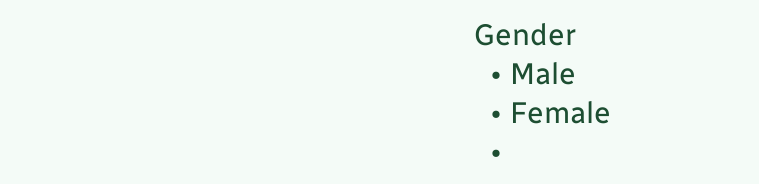Gender
  • Male
  • Female
  •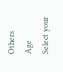Others
Age
Select your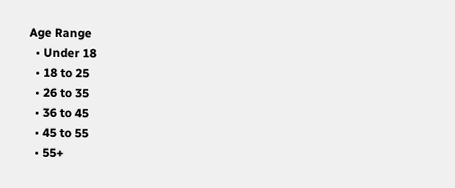Age Range
  • Under 18
  • 18 to 25
  • 26 to 35
  • 36 to 45
  • 45 to 55
  • 55+